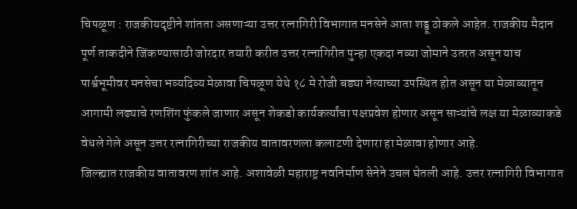चिपळूण : राजकीयदृष्टीने शांतता असणाऱ्या उत्तर रत्नागिरी विभागात मनसेने आता शड्डू ठोकले आहेत. राजकीय मैदान पूर्ण ताकदीने जिंकण्यासाठी जोरदार तयारी करीत उत्तर रत्नागिरीत पुन्हा एकदा नव्या जोमाने उतरत असून याच पार्श्वभूमीवर मनसेचा भव्यदिव्य मेळावा चिपळूण येथे १८ मे रोजी बड्या नेत्याच्या उपस्थित होत असून या मेळाव्यातून आगामी लढ्याचे रणशिंग फुंकले जाणार असून शेकडो कार्यकर्त्यांचा पक्षप्रवेश होणार असून साऱ्यांचे लक्ष या मेळाव्याकडे वेधले गेले असून उत्तर रत्नागिरीच्या राजकीय वातावरणला कलाटणी देणारा हा मेळावा होणार आहे.
जिल्ह्यात राजकीय वातावरण शांत आहे. अशावेळी महाराष्ट्र नवनिर्माण सेनेने उचल घेतली आहे. उत्तर रत्नागिरी विभागात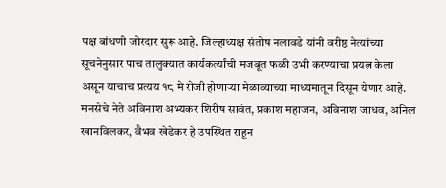पक्ष बांधणी जोरदार सुरू आहे. जिल्हाध्यक्ष संतोष नलावडे यांनी वरीष्ठ नेत्यांच्या सूचनेनुसार पाच तालुक्यात कार्यकर्त्यांची मजबूत फळी उभी करण्याचा प्रयत्न केला असून याचाच प्रत्यय १८ मे रोजी होणाऱ्या मेळाव्याच्या माध्यमातून दिसून येणार आहे. मनसेचे नेते अविनाश अभ्यकर शिरीष सावंत, प्रकाश महाजन, अविनाश जाधव, अनिल खानविलकर, वैभव खेडेकर हे उपस्थित राहून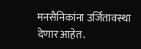मनसैनिकांना उर्जितावस्था देणार आहेत.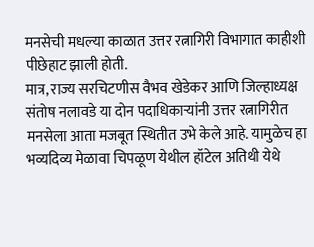मनसेची मधल्या काळात उत्तर रत्नागिरी विभागात काहीशी पीछेहाट झाली होती.
मात्र, राज्य सरचिटणीस वैभव खेडेकर आणि जिल्हाध्यक्ष संतोष नलावडे या दोन पदाधिकाऱ्यांनी उत्तर रत्नागिरीत मनसेला आता मजबूत स्थितीत उभे केले आहे. यामुळेच हा भव्यदिव्य मेळावा चिपळूण येथील हॉटेल अतिथी येथे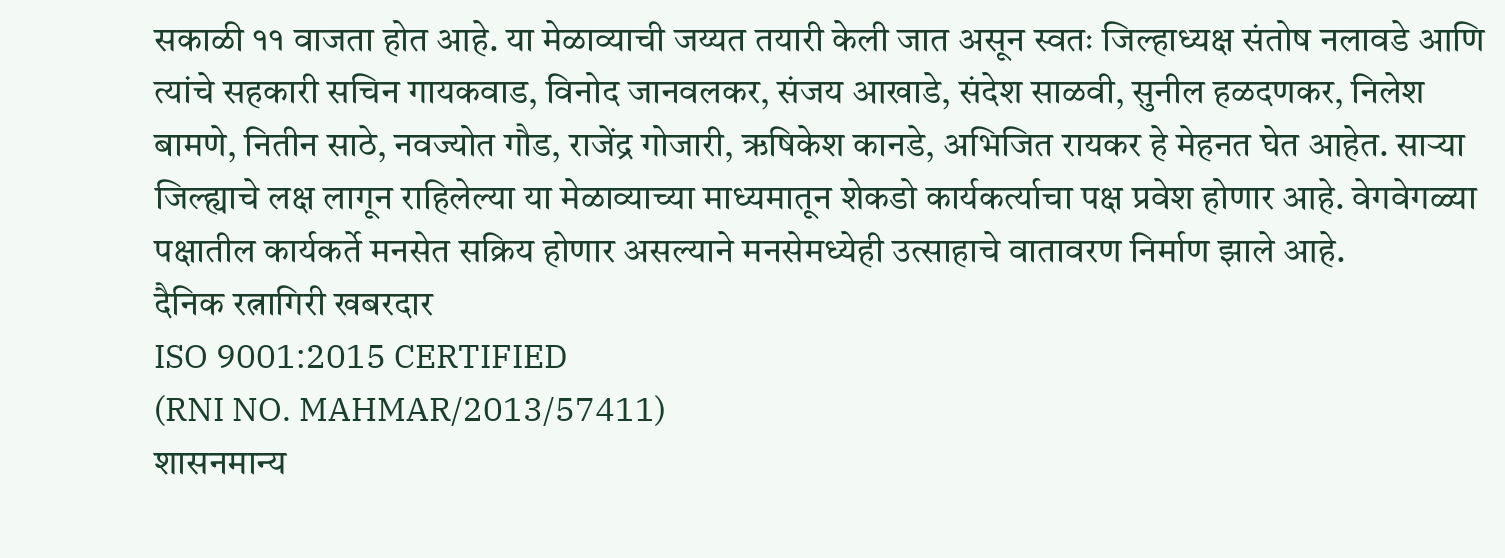सकाळी ११ वाजता होत आहे. या मेळाव्याची जय्यत तयारी केली जात असून स्वतः जिल्हाध्यक्ष संतोष नलावडे आणि त्यांचे सहकारी सचिन गायकवाड, विनोद जानवलकर, संजय आखाडे, संदेश साळवी, सुनील हळदणकर, निलेश बामणे, नितीन साठे, नवज्योत गौड, राजेंद्र गोजारी, ऋषिकेश कानडे, अभिजित रायकर हे मेहनत घेत आहेत. साऱ्या जिल्ह्याचे लक्ष लागून राहिलेल्या या मेळाव्याच्या माध्यमातून शेकडो कार्यकर्त्याचा पक्ष प्रवेश होणार आहे. वेगवेगळ्या पक्षातील कार्यकर्ते मनसेत सक्रिय होणार असल्याने मनसेमध्येही उत्साहाचे वातावरण निर्माण झाले आहे.
दैनिक रत्नागिरी खबरदार
ISO 9001:2015 CERTIFIED
(RNI NO. MAHMAR/2013/57411)
शासनमान्य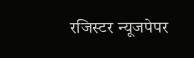रजिस्टर न्यूजपेपर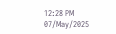12:28 PM 07/May/2025